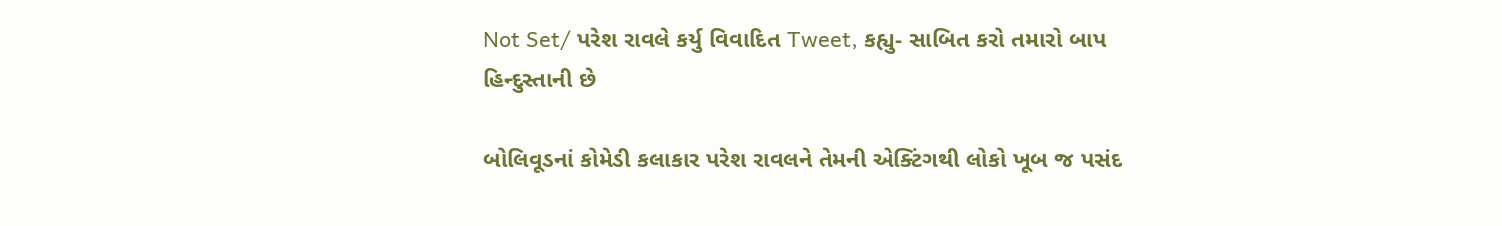Not Set/ પરેશ રાવલે કર્યુ વિવાદિત Tweet, કહ્યુ- સાબિત કરો તમારો બાપ હિન્દુસ્તાની છે

બોલિવૂડનાં કોમેડી કલાકાર પરેશ રાવલને તેમની એક્ટિંગથી લોકો ખૂબ જ પસંદ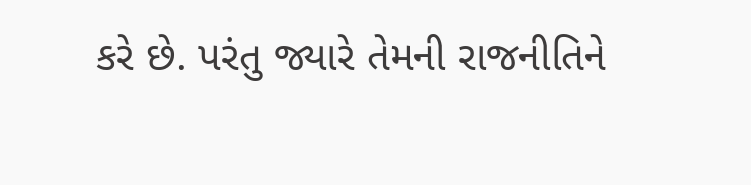કરે છે. પરંતુ જ્યારે તેમની રાજનીતિને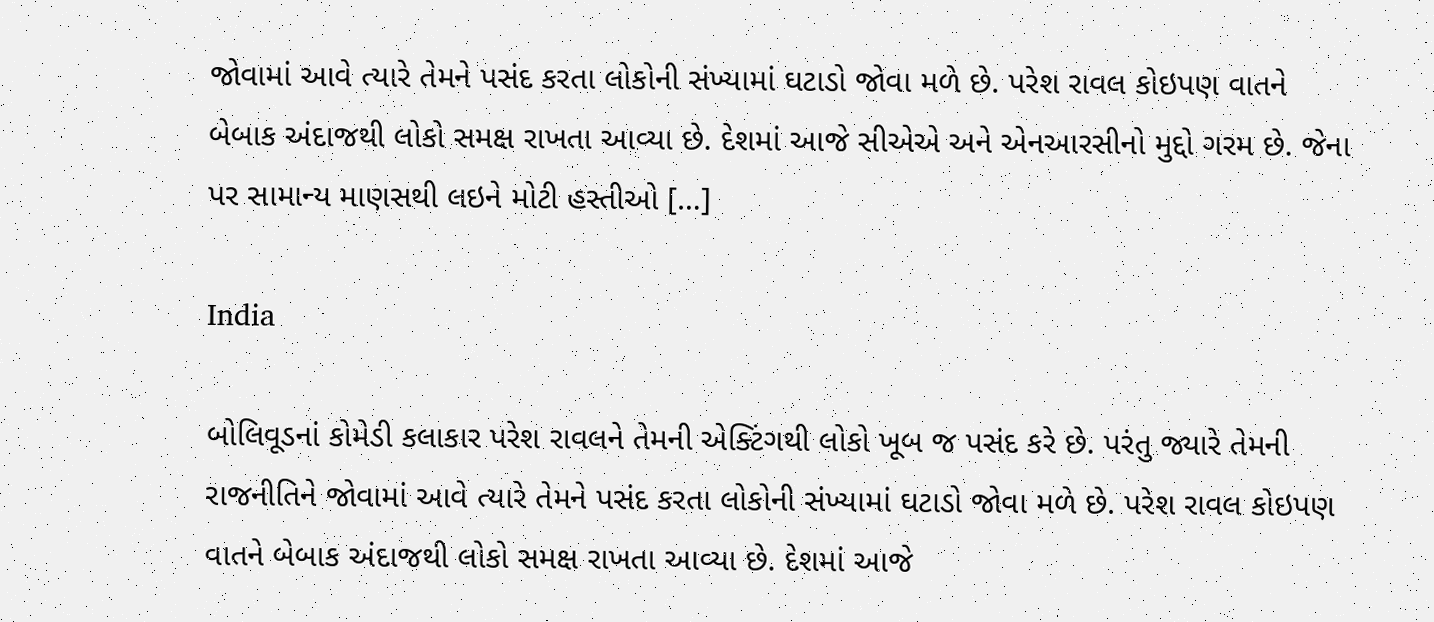જોવામાં આવે ત્યારે તેમને પસંદ કરતા લોકોની સંખ્યામાં ઘટાડો જોવા મળે છે. પરેશ રાવલ કોઇપણ વાતને બેબાક અંદાજથી લોકો સમક્ષ રાખતા આવ્યા છે. દેશમાં આજે સીએએ અને એનઆરસીનો મુદ્દો ગરમ છે. જેના પર સામાન્ય માણસથી લઇને મોટી હસ્તીઓ […]

India

બોલિવૂડનાં કોમેડી કલાકાર પરેશ રાવલને તેમની એક્ટિંગથી લોકો ખૂબ જ પસંદ કરે છે. પરંતુ જ્યારે તેમની રાજનીતિને જોવામાં આવે ત્યારે તેમને પસંદ કરતા લોકોની સંખ્યામાં ઘટાડો જોવા મળે છે. પરેશ રાવલ કોઇપણ વાતને બેબાક અંદાજથી લોકો સમક્ષ રાખતા આવ્યા છે. દેશમાં આજે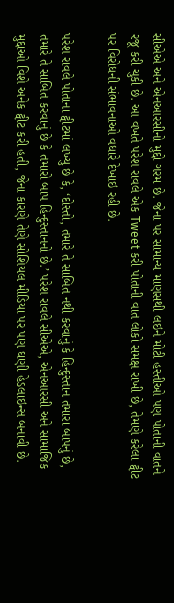સીએએ અને એનઆરસીનો મુદ્દો ગરમ છે. જેના પર સામાન્ય માણસથી લઇને મોટી હસ્તીઓ પણ પોતાની વાતને રજૂ કરી ચુકી છે. આ વખતે પરેશ રાવલે એક Tweet કરી પોતાની વાત લોકો સમક્ષ રાખી છે, તેમણે કરેલા ટ્વીટ પર વિરોધની સંભાવનાઓ વધારે દેખાઇ રહી છે.

પરેશ રાવલે પોતાના ટ્વીટમાં લખ્યુ છે કે, ‘દોસ્તો, તમારે તે સાબિત નથી કરવાનું કે હિન્દુસ્તાન તમારા બાપનું છે, તમારે તે સાબિત કરવાનું છે કે તમારો બાપ હિન્દુસ્તાનનો છે.’ પરેશ રાવલે સીએએ, એનઆરસી અને સામાજિક મુદ્દાઓ વિશે અનેક ટ્વીટ કરી હતી, જેના કારણે તેણે સોશિયલ મીડિયા પર પણ ઘણી હેડલાઇન્સ બનાવી છે.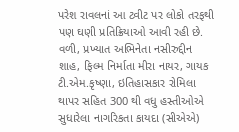પરેશ રાવલનાં આ ટ્વીટ પર લોકો તરફથી પણ ઘણી પ્રતિક્રિયાઓ આવી રહી છે. વળી, પ્રખ્યાત અભિનેતા નસીરુદ્દીન શાહ, ફિલ્મ નિર્માતા મીરા નાયર, ગાયક ટી.એમ.કૃષ્ણા, ઇતિહાસકાર રોમિલા થાપર સહિત 300 થી વધુ હસ્તીઓએ સુધારેલા નાગરિકતા કાયદા (સીએએ)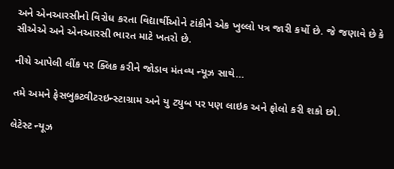અને એનઆરસીનો વિરોધ કરતા વિદ્યાર્થીઓને ટાંકીને એક ખુલ્લો પત્ર જારી કર્યો છે. જે જણાવે છે કે સીએએ અને એનઆરસી ભારત માટે ખતરો છે.

નીચે આપેલી લીંક પર ક્લિક કરીને જોડાવ મંતવ્ય ન્યૂઝ સાથે…

તમે અમને ફેસબુકટ્વીટરઇન્સ્ટાગ્રામ અને યુ ટ્યુબ પર પણ લાઇક અને ફોલો કરી શકો છો.

લેટેસ્ટ ન્યૂઝ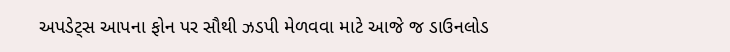અપડેટ્સ આપના ફોન પર સૌથી ઝડપી મેળવવા માટે આજે જ ડાઉનલોડ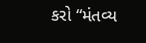કરો “મંતવ્ય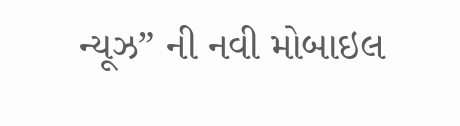ન્યૂઝ” ની નવી મોબાઇલ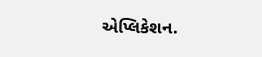એપ્લિકેશન.